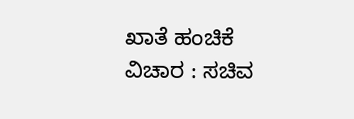ಖಾತೆ ಹಂಚಿಕೆ ವಿಚಾರ : ಸಚಿವ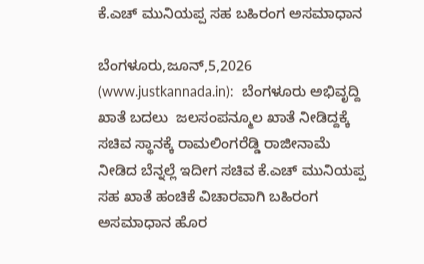ಕೆ.ಎಚ್ ಮುನಿಯಪ್ಪ ಸಹ ಬಹಿರಂಗ ಅಸಮಾಧಾನ

ಬೆಂಗಳೂರು,ಜೂನ್,5,2026 (www.justkannada.in):  ಬೆಂಗಳೂರು ಅಭಿವೃದ್ದಿ ಖಾತೆ ಬದಲು  ಜಲಸಂಪನ್ಮೂಲ ಖಾತೆ ನೀಡಿದ್ದಕ್ಕೆ ಸಚಿವ ಸ್ಥಾನಕ್ಕೆ ರಾಮಲಿಂಗರೆಡ್ಡಿ ರಾಜೀನಾಮೆ ನೀಡಿದ ಬೆನ್ನಲ್ಲೆ ಇದೀಗ ಸಚಿವ ಕೆ.ಎಚ್ ಮುನಿಯಪ್ಪ ಸಹ ಖಾತೆ ಹಂಚಿಕೆ ವಿಚಾರವಾಗಿ ಬಹಿರಂಗ ಅಸಮಾಧಾನ ಹೊರ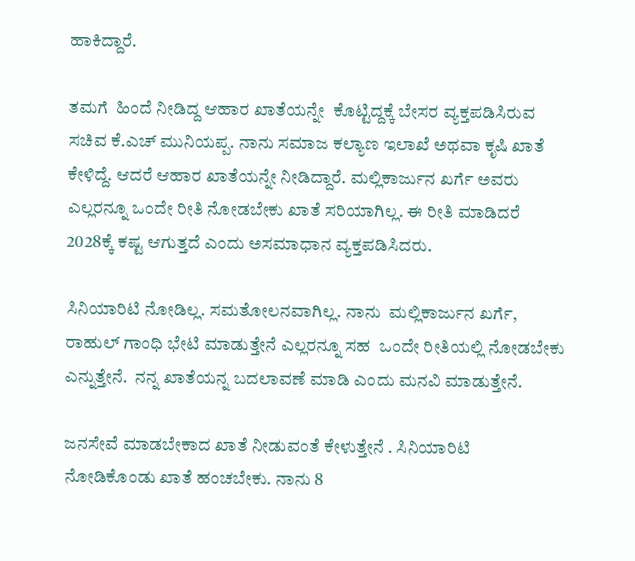ಹಾಕಿದ್ದಾರೆ.

ತಮಗೆ  ಹಿಂದೆ ನೀಡಿದ್ದ ಆಹಾರ ಖಾತೆಯನ್ನೇ  ಕೊಟ್ಟಿದ್ದಕ್ಕೆ ಬೇಸರ ವ್ಯಕ್ತಪಡಿಸಿರುವ ಸಚಿವ ಕೆ.ಎಚ್ ಮುನಿಯಪ್ಪ. ನಾನು ಸಮಾಜ ಕಲ್ಯಾಣ ಇಲಾಖೆ ಅಥವಾ ಕೃಷಿ ಖಾತೆ ಕೇಳಿದ್ದೆ. ಆದರೆ ಆಹಾರ ಖಾತೆಯನ್ನೇ ನೀಡಿದ್ದಾರೆ. ಮಲ್ಲಿಕಾರ್ಜುನ ಖರ್ಗೆ ಅವರು ಎಲ್ಲರನ್ನೂ ಒಂದೇ ರೀತಿ ನೋಡಬೇಕು ಖಾತೆ ಸರಿಯಾಗಿಲ್ಲ. ಈ ರೀತಿ ಮಾಡಿದರೆ 2028ಕ್ಕೆ ಕಷ್ಟ ಆಗುತ್ತದೆ ಎಂದು ಅಸಮಾಧಾನ ವ್ಯಕ್ತಪಡಿಸಿದರು.

ಸಿನಿಯಾರಿಟಿ ನೋಡಿಲ್ಲ. ಸಮತೋಲನವಾಗಿಲ್ಲ. ನಾನು  ಮಲ್ಲಿಕಾರ್ಜುನ ಖರ್ಗೆ, ರಾಹುಲ್ ಗಾಂಧಿ ಭೇಟಿ ಮಾಡುತ್ತೇನೆ ಎಲ್ಲರನ್ನೂ ಸಹ  ಒಂದೇ ರೀತಿಯಲ್ಲಿ ನೋಡಬೇಕು ಎನ್ನುತ್ತೇನೆ.  ನನ್ನ ಖಾತೆಯನ್ನ ಬದಲಾವಣೆ ಮಾಡಿ ಎಂದು ಮನವಿ ಮಾಡುತ್ತೇನೆ.

ಜನಸೇವೆ ಮಾಡಬೇಕಾದ ಖಾತೆ ನೀಡುವಂತೆ ಕೇಳುತ್ತೇನೆ . ಸಿನಿಯಾರಿಟಿ ನೋಡಿಕೊಂಡು ಖಾತೆ ಹಂಚಬೇಕು. ನಾನು 8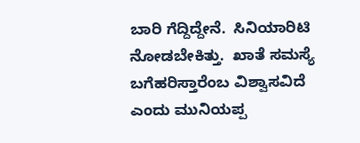ಬಾರಿ ಗೆದ್ದಿದ್ದೇನೆ.  ಸಿನಿಯಾರಿಟಿ ನೋಡಬೇಕಿತ್ತು.  ಖಾತೆ ಸಮಸ್ಯೆ  ಬಗೆಹರಿಸ್ತಾರೆಂಬ ವಿಶ್ವಾಸವಿದೆ ಎಂದು ಮುನಿಯಪ್ಪ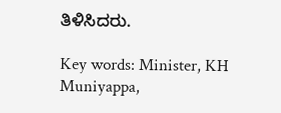ತಿಳಿಸಿದರು.

Key words: Minister, KH Muniyappa,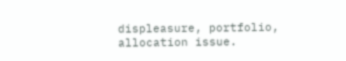displeasure, portfolio, allocation issue.